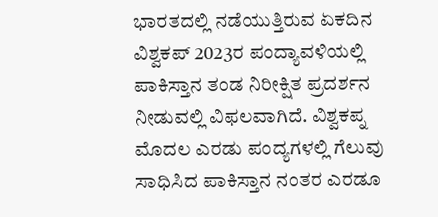ಭಾರತದಲ್ಲಿ ನಡೆಯುತ್ತಿರುವ ಏಕದಿನ ವಿಶ್ವಕಪ್ 2023ರ ಪಂದ್ಯಾವಳಿಯಲ್ಲಿ ಪಾಕಿಸ್ತಾನ ತಂಡ ನಿರೀಕ್ಷಿತ ಪ್ರದರ್ಶನ ನೀಡುವಲ್ಲಿ ವಿಫಲವಾಗಿದೆ. ವಿಶ್ವಕಪ್ನ ಮೊದಲ ಎರಡು ಪಂದ್ಯಗಳಲ್ಲಿ ಗೆಲುವು ಸಾಧಿಸಿದ ಪಾಕಿಸ್ತಾನ ನಂತರ ಎರಡೂ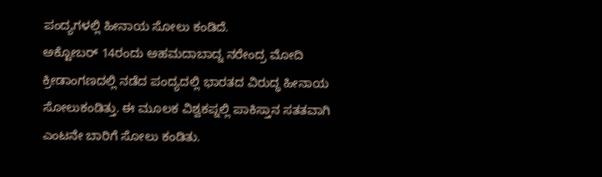ಪಂದ್ಯಗಳಲ್ಲಿ ಹೀನಾಯ ಸೋಲು ಕಂಡಿದೆ.
ಅಕ್ಟೋಬರ್ 14ರಂದು ಅಹಮದಾಬಾದ್ನ ನರೇಂದ್ರ ಮೋದಿ ಕ್ರೀಡಾಂಗಣದಲ್ಲಿ ನಡೆದ ಪಂದ್ಯದಲ್ಲಿ ಭಾರತದ ವಿರುದ್ಧ ಹೀನಾಯ ಸೋಲುಕಂಡಿತ್ತು. ಈ ಮೂಲಕ ವಿಶ್ವಕಪ್ನಲ್ಲಿ ಪಾಕಿಸ್ತಾನ ಸತತವಾಗಿ ಎಂಟನೇ ಬಾರಿಗೆ ಸೋಲು ಕಂಡಿತು.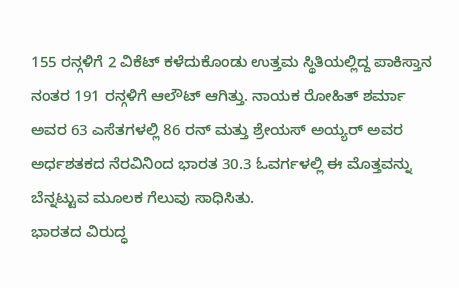155 ರನ್ಗಳಿಗೆ 2 ವಿಕೆಟ್ ಕಳೆದುಕೊಂಡು ಉತ್ತಮ ಸ್ಥಿತಿಯಲ್ಲಿದ್ದ ಪಾಕಿಸ್ತಾನ ನಂತರ 191 ರನ್ಗಳಿಗೆ ಆಲೌಟ್ ಆಗಿತ್ತು. ನಾಯಕ ರೋಹಿತ್ ಶರ್ಮಾ ಅವರ 63 ಎಸೆತಗಳಲ್ಲಿ 86 ರನ್ ಮತ್ತು ಶ್ರೇಯಸ್ ಅಯ್ಯರ್ ಅವರ ಅರ್ಧಶತಕದ ನೆರವಿನಿಂದ ಭಾರತ 30.3 ಓವರ್ಗಳಲ್ಲಿ ಈ ಮೊತ್ತವನ್ನು ಬೆನ್ನಟ್ಟುವ ಮೂಲಕ ಗೆಲುವು ಸಾಧಿಸಿತು.
ಭಾರತದ ವಿರುದ್ಧ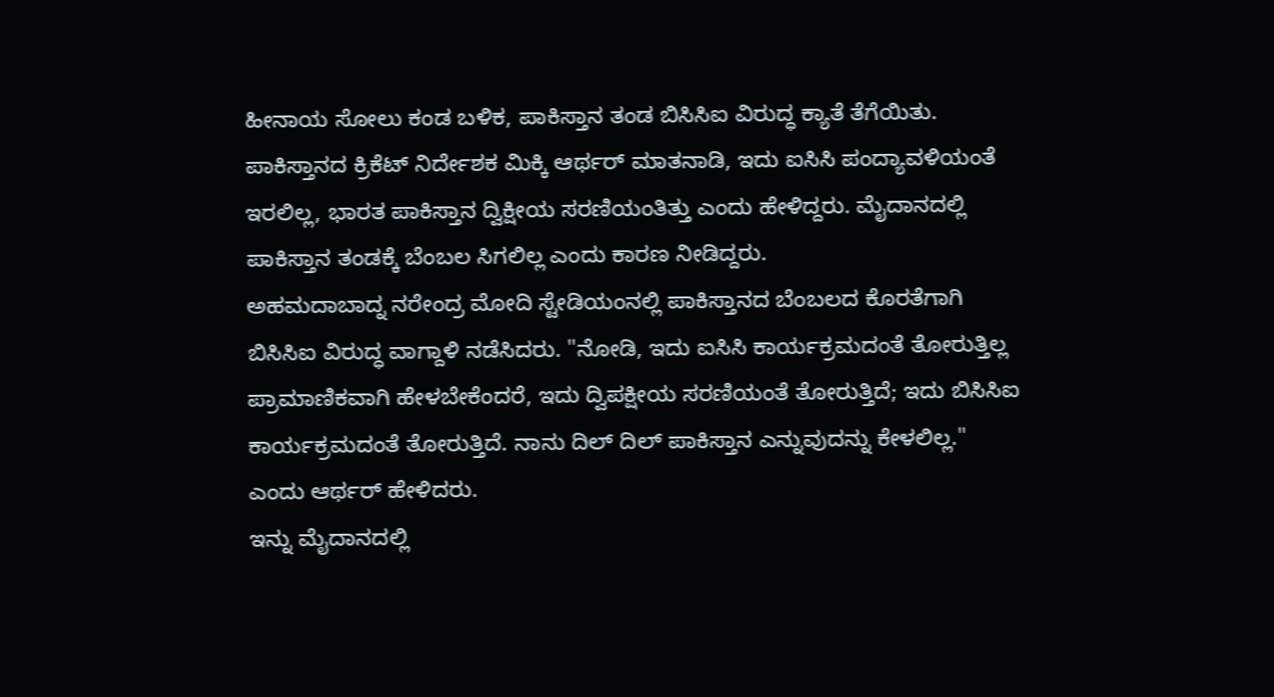ಹೀನಾಯ ಸೋಲು ಕಂಡ ಬಳಿಕ, ಪಾಕಿಸ್ತಾನ ತಂಡ ಬಿಸಿಸಿಐ ವಿರುದ್ಧ ಕ್ಯಾತೆ ತೆಗೆಯಿತು. ಪಾಕಿಸ್ತಾನದ ಕ್ರಿಕೆಟ್ ನಿರ್ದೇಶಕ ಮಿಕ್ಕಿ ಆರ್ಥರ್ ಮಾತನಾಡಿ, ಇದು ಐಸಿಸಿ ಪಂದ್ಯಾವಳಿಯಂತೆ ಇರಲಿಲ್ಲ, ಭಾರತ ಪಾಕಿಸ್ತಾನ ದ್ವಿಕ್ಷೀಯ ಸರಣಿಯಂತಿತ್ತು ಎಂದು ಹೇಳಿದ್ದರು. ಮೈದಾನದಲ್ಲಿ ಪಾಕಿಸ್ತಾನ ತಂಡಕ್ಕೆ ಬೆಂಬಲ ಸಿಗಲಿಲ್ಲ ಎಂದು ಕಾರಣ ನೀಡಿದ್ದರು.
ಅಹಮದಾಬಾದ್ನ ನರೇಂದ್ರ ಮೋದಿ ಸ್ಟೇಡಿಯಂನಲ್ಲಿ ಪಾಕಿಸ್ತಾನದ ಬೆಂಬಲದ ಕೊರತೆಗಾಗಿ ಬಿಸಿಸಿಐ ವಿರುದ್ಧ ವಾಗ್ದಾಳಿ ನಡೆಸಿದರು. "ನೋಡಿ, ಇದು ಐಸಿಸಿ ಕಾರ್ಯಕ್ರಮದಂತೆ ತೋರುತ್ತಿಲ್ಲ ಪ್ರಾಮಾಣಿಕವಾಗಿ ಹೇಳಬೇಕೆಂದರೆ, ಇದು ದ್ವಿಪಕ್ಷೀಯ ಸರಣಿಯಂತೆ ತೋರುತ್ತಿದೆ; ಇದು ಬಿಸಿಸಿಐ ಕಾರ್ಯಕ್ರಮದಂತೆ ತೋರುತ್ತಿದೆ. ನಾನು ದಿಲ್ ದಿಲ್ ಪಾಕಿಸ್ತಾನ ಎನ್ನುವುದನ್ನು ಕೇಳಲಿಲ್ಲ." ಎಂದು ಆರ್ಥರ್ ಹೇಳಿದರು.
ಇನ್ನು ಮೈದಾನದಲ್ಲಿ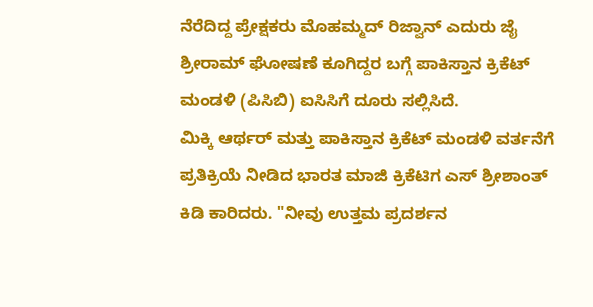ನೆರೆದಿದ್ದ ಪ್ರೇಕ್ಷಕರು ಮೊಹಮ್ಮದ್ ರಿಜ್ವಾನ್ ಎದುರು ಜೈ ಶ್ರೀರಾಮ್ ಘೋಷಣೆ ಕೂಗಿದ್ದರ ಬಗ್ಗೆ ಪಾಕಿಸ್ತಾನ ಕ್ರಿಕೆಟ್ ಮಂಡಳಿ (ಪಿಸಿಬಿ) ಐಸಿಸಿಗೆ ದೂರು ಸಲ್ಲಿಸಿದೆ.
ಮಿಕ್ಕಿ ಆರ್ಥರ್ ಮತ್ತು ಪಾಕಿಸ್ತಾನ ಕ್ರಿಕೆಟ್ ಮಂಡಳಿ ವರ್ತನೆಗೆ ಪ್ರತಿಕ್ರಿಯೆ ನೀಡಿದ ಭಾರತ ಮಾಜಿ ಕ್ರಿಕೆಟಿಗ ಎಸ್ ಶ್ರೀಶಾಂತ್ ಕಿಡಿ ಕಾರಿದರು. "ನೀವು ಉತ್ತಮ ಪ್ರದರ್ಶನ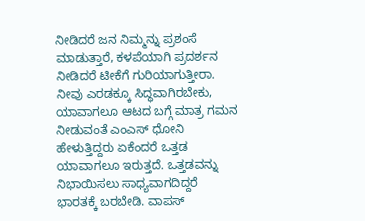ನೀಡಿದರೆ ಜನ ನಿಮ್ಮನ್ನು ಪ್ರಶಂಸೆ ಮಾಡುತ್ತಾರೆ, ಕಳಪೆಯಾಗಿ ಪ್ರದರ್ಶನ ನೀಡಿದರೆ ಟೀಕೆಗೆ ಗುರಿಯಾಗುತ್ತೀರಾ. ನೀವು ಎರಡಕ್ಕೂ ಸಿದ್ಧವಾಗಿರಬೇಕು, ಯಾವಾಗಲೂ ಆಟದ ಬಗ್ಗೆ ಮಾತ್ರ ಗಮನ ನೀಡುವಂತೆ ಎಂಎಸ್ ಧೋನಿ ಹೇಳುತ್ತಿದ್ದರು ಏಕೆಂದರೆ ಒತ್ತಡ ಯಾವಾಗಲೂ ಇರುತ್ತದೆ. ಒತ್ತಡವನ್ನು ನಿಭಾಯಿಸಲು ಸಾಧ್ಯವಾಗದಿದ್ದರೆ ಭಾರತಕ್ಕೆ ಬರಬೇಡಿ. ವಾಪಸ್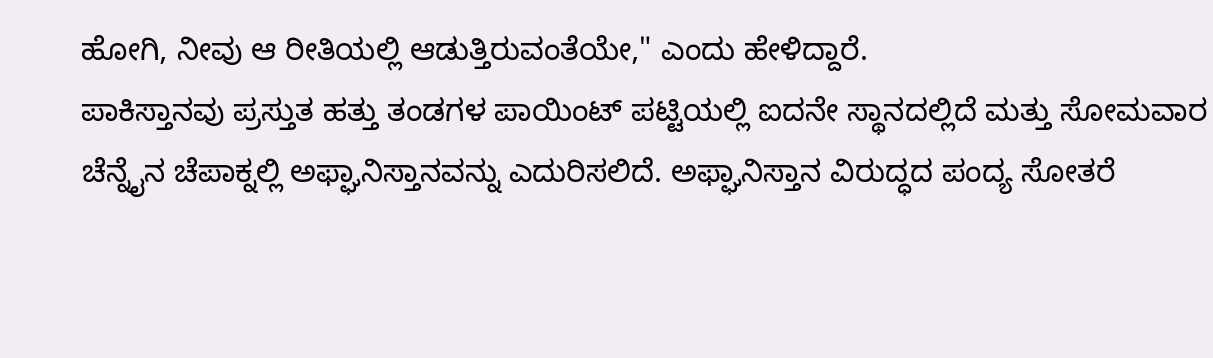ಹೋಗಿ, ನೀವು ಆ ರೀತಿಯಲ್ಲಿ ಆಡುತ್ತಿರುವಂತೆಯೇ," ಎಂದು ಹೇಳಿದ್ದಾರೆ.
ಪಾಕಿಸ್ತಾನವು ಪ್ರಸ್ತುತ ಹತ್ತು ತಂಡಗಳ ಪಾಯಿಂಟ್ ಪಟ್ಟಿಯಲ್ಲಿ ಐದನೇ ಸ್ಥಾನದಲ್ಲಿದೆ ಮತ್ತು ಸೋಮವಾರ ಚೆನ್ನೈನ ಚೆಪಾಕ್ನಲ್ಲಿ ಅಫ್ಘಾನಿಸ್ತಾನವನ್ನು ಎದುರಿಸಲಿದೆ. ಅಫ್ಘಾನಿಸ್ತಾನ ವಿರುದ್ಧದ ಪಂದ್ಯ ಸೋತರೆ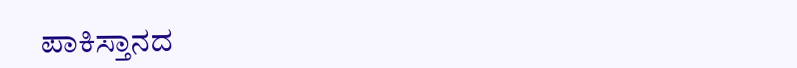ಪಾಕಿಸ್ತಾನದ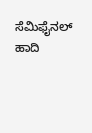ಸೆಮಿಫೈನಲ್ ಹಾದಿ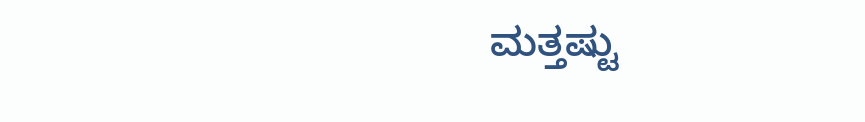ಮತ್ತಷ್ಟು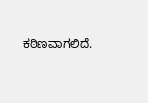ಕಠಿಣವಾಗಲಿದೆ.